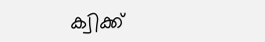ക്വിക്ക്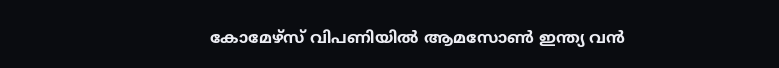കോമേഴ്‌സ് വിപണിയിൽ ആമസോൺ ഇന്ത്യ വൻ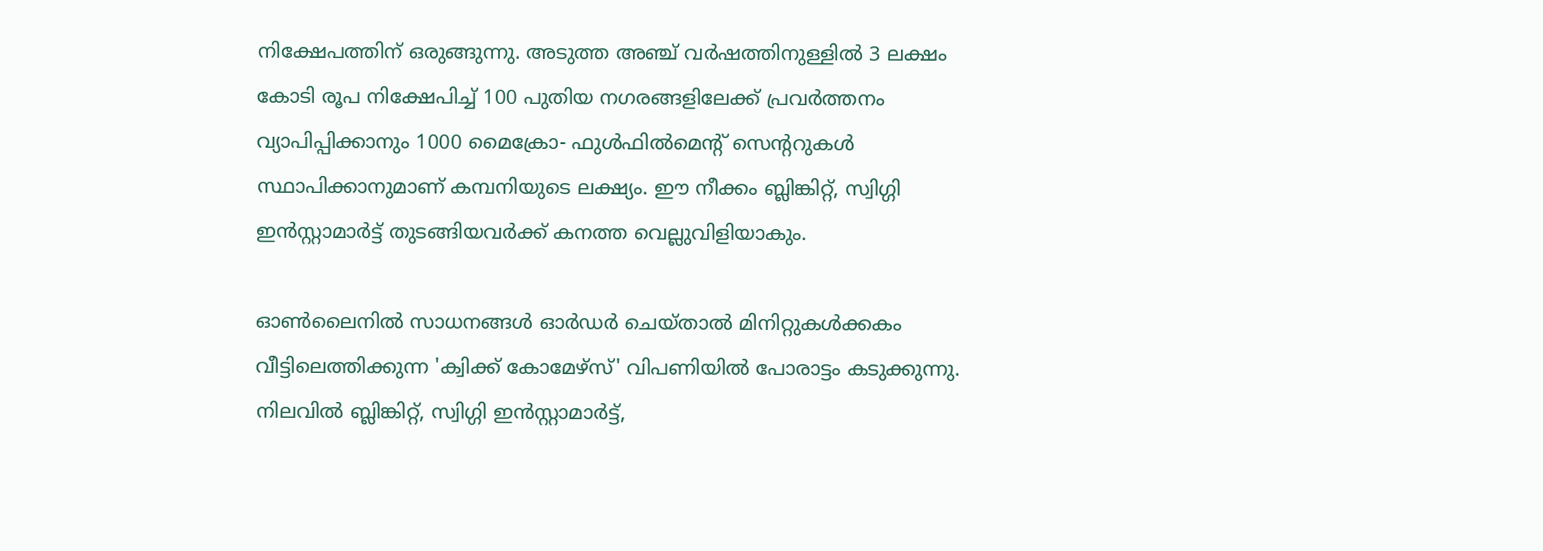നിക്ഷേപത്തിന് ഒരുങ്ങുന്നു. അടുത്ത അഞ്ച് വർഷത്തിനുള്ളിൽ 3 ലക്ഷം കോടി രൂപ നിക്ഷേപിച്ച് 100 പുതിയ നഗരങ്ങളിലേക്ക് പ്രവർത്തനം വ്യാപിപ്പിക്കാനും 1000 മൈക്രോ- ഫുൾഫിൽമെന്റ് സെന്ററുകൾ സ്ഥാപിക്കാനുമാണ് കമ്പനിയുടെ ലക്ഷ്യം. ഈ നീക്കം ബ്ലിങ്കിറ്റ്, സ്വിഗ്ഗി ഇന്‍സ്റ്റാമാര്‍ട്ട് തുടങ്ങിയവർക്ക് കനത്ത വെല്ലുവിളിയാകും.

ഓണ്‍ലൈനില്‍ സാധനങ്ങള്‍ ഓര്‍ഡര്‍ ചെയ്താല്‍ മിനിറ്റുകള്‍ക്കകം വീട്ടിലെത്തിക്കുന്ന 'ക്വിക്ക് കോമേഴ്‌സ്' വിപണിയില്‍ പോരാട്ടം കടുക്കുന്നു. നിലവില്‍ ബ്ലിങ്കിറ്റ്, സ്വിഗ്ഗി ഇന്‍സ്റ്റാമാര്‍ട്ട്,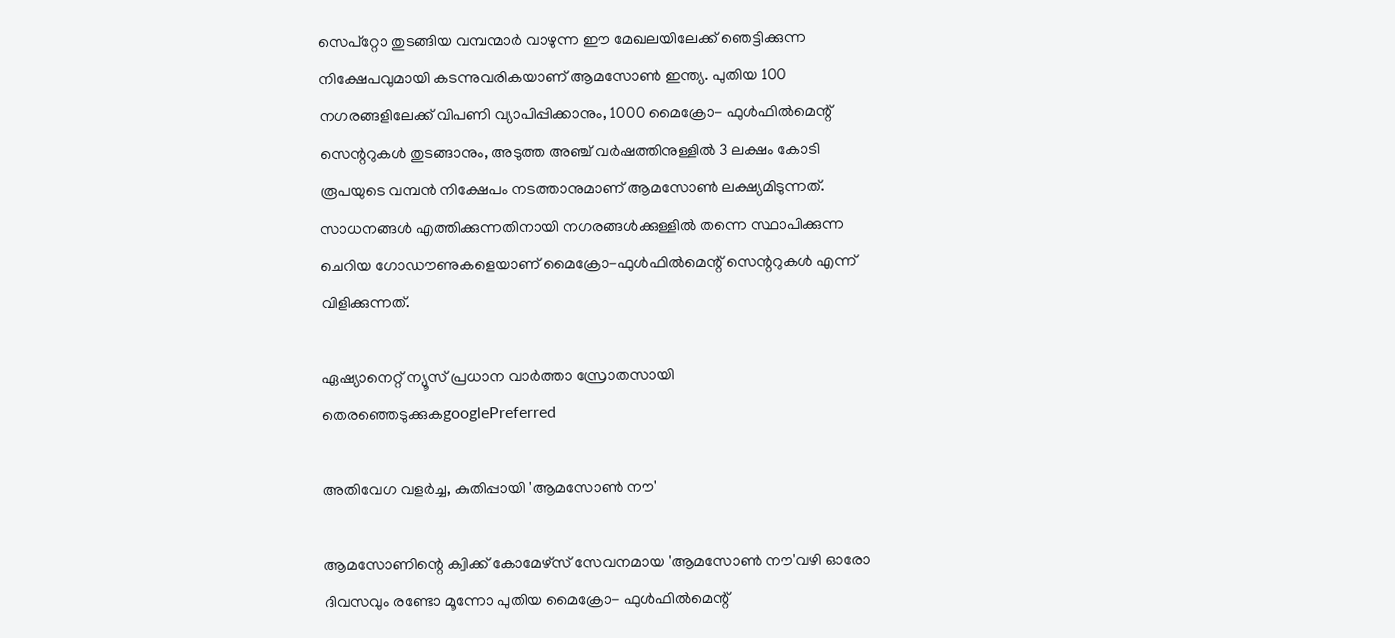സെപ്‌റ്റോ തുടങ്ങിയ വമ്പന്മാര്‍ വാഴുന്ന ഈ മേഖലയിലേക്ക് ഞെട്ടിക്കുന്ന നിക്ഷേപവുമായി കടന്നുവരികയാണ് ആമസോണ്‍ ഇന്ത്യ. പുതിയ 100 നഗരങ്ങളിലേക്ക് വിപണി വ്യാപിപ്പിക്കാനും, 1000 മൈക്രോ- ഫുള്‍ഫില്‍മെന്റ് സെന്ററുകള്‍ തുടങ്ങാനും, അടുത്ത അഞ്ച് വര്‍ഷത്തിനുള്ളില്‍ 3 ലക്ഷം കോടി രൂപയുടെ വമ്പന്‍ നിക്ഷേപം നടത്താനുമാണ് ആമസോണ്‍ ലക്ഷ്യമിടുന്നത്. സാധനങ്ങള്‍ എത്തിക്കുന്നതിനായി നഗരങ്ങള്‍ക്കുള്ളില്‍ തന്നെ സ്ഥാപിക്കുന്ന ചെറിയ ഗോഡൗണുകളെയാണ് മൈക്രോ-ഫുള്‍ഫില്‍മെന്റ് സെന്ററുകള്‍ എന്ന് വിളിക്കുന്നത്.

ഏഷ്യാനെറ്റ് ന്യൂസ് പ്രധാന വാർത്താ സ്രോതസായി തെരഞ്ഞെടുക്കുകgooglePreferred

അതിവേഗ വളര്‍ച്ച, കുതിപ്പായി 'ആമസോണ്‍ നൗ'

ആമസോണിന്റെ ക്വിക്ക് കോമേഴ്‌സ് സേവനമായ 'ആമസോണ്‍ നൗ'വഴി ഓരോ ദിവസവും രണ്ടോ മൂന്നോ പുതിയ മൈക്രോ- ഫുള്‍ഫില്‍മെന്റ്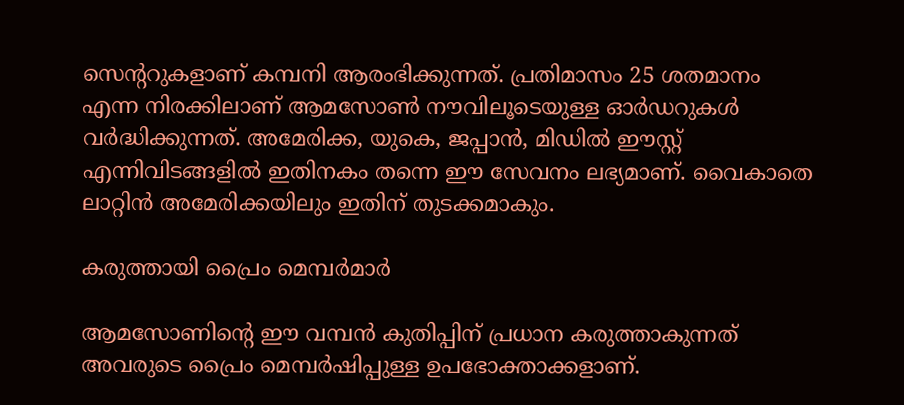സെന്ററുകളാണ് കമ്പനി ആരംഭിക്കുന്നത്. പ്രതിമാസം 25 ശതമാനം എന്ന നിരക്കിലാണ് ആമസോണ്‍ നൗവിലൂടെയുള്ള ഓര്‍ഡറുകള്‍ വര്‍ദ്ധിക്കുന്നത്. അമേരിക്ക, യുകെ, ജപ്പാന്‍, മിഡില്‍ ഈസ്റ്റ് എന്നിവിടങ്ങളില്‍ ഇതിനകം തന്നെ ഈ സേവനം ലഭ്യമാണ്. വൈകാതെ ലാറ്റിന്‍ അമേരിക്കയിലും ഇതിന് തുടക്കമാകും.

കരുത്തായി പ്രൈം മെമ്പര്‍മാര്‍

ആമസോണിന്റെ ഈ വമ്പന്‍ കുതിപ്പിന് പ്രധാന കരുത്താകുന്നത് അവരുടെ പ്രൈം മെമ്പര്‍ഷിപ്പുള്ള ഉപഭോക്താക്കളാണ്.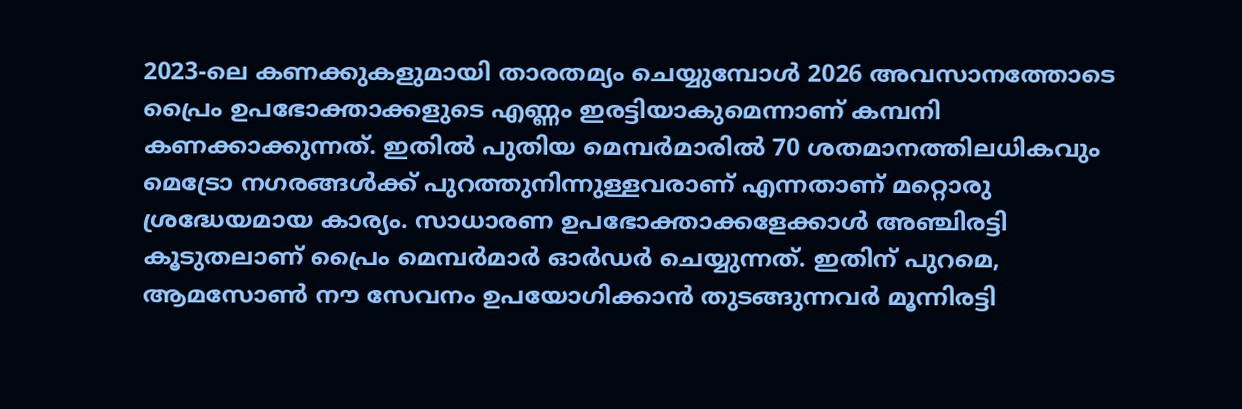2023-ലെ കണക്കുകളുമായി താരതമ്യം ചെയ്യുമ്പോള്‍ 2026 അവസാനത്തോടെ പ്രൈം ഉപഭോക്താക്കളുടെ എണ്ണം ഇരട്ടിയാകുമെന്നാണ് കമ്പനി കണക്കാക്കുന്നത്. ഇതില്‍ പുതിയ മെമ്പര്‍മാരില്‍ 70 ശതമാനത്തിലധികവും മെട്രോ നഗരങ്ങള്‍ക്ക് പുറത്തുനിന്നുള്ളവരാണ് എന്നതാണ് മറ്റൊരു ശ്രദ്ധേയമായ കാര്യം. സാധാരണ ഉപഭോക്താക്കളേക്കാള്‍ അഞ്ചിരട്ടി കൂടുതലാണ് പ്രൈം മെമ്പര്‍മാര്‍ ഓര്‍ഡര്‍ ചെയ്യുന്നത്. ഇതിന് പുറമെ, ആമസോണ്‍ നൗ സേവനം ഉപയോഗിക്കാന്‍ തുടങ്ങുന്നവര്‍ മൂന്നിരട്ടി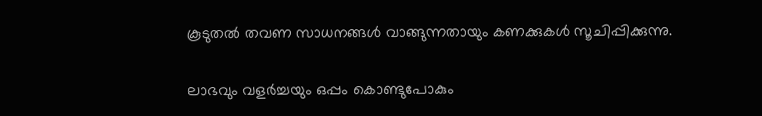കൂടുതല്‍ തവണ സാധനങ്ങള്‍ വാങ്ങുന്നതായും കണക്കുകള്‍ സൂചിപ്പിക്കുന്നു.

ലാഭവും വളര്‍ച്ചയും ഒപ്പം കൊണ്ടുപോകും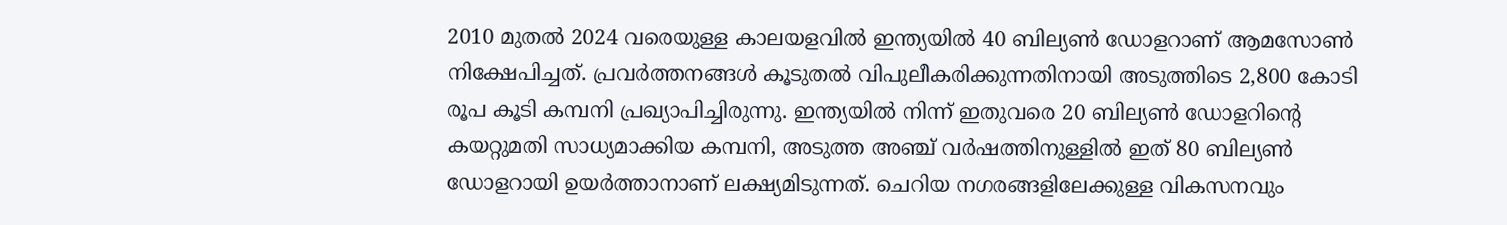2010 മുതല്‍ 2024 വരെയുള്ള കാലയളവില്‍ ഇന്ത്യയില്‍ 40 ബില്യണ്‍ ഡോളറാണ് ആമസോണ്‍ നിക്ഷേപിച്ചത്. പ്രവര്‍ത്തനങ്ങള്‍ കൂടുതല്‍ വിപുലീകരിക്കുന്നതിനായി അടുത്തിടെ 2,800 കോടി രൂപ കൂടി കമ്പനി പ്രഖ്യാപിച്ചിരുന്നു. ഇന്ത്യയില്‍ നിന്ന് ഇതുവരെ 20 ബില്യണ്‍ ഡോളറിന്റെ കയറ്റുമതി സാധ്യമാക്കിയ കമ്പനി, അടുത്ത അഞ്ച് വര്‍ഷത്തിനുള്ളില്‍ ഇത് 80 ബില്യണ്‍ ഡോളറായി ഉയര്‍ത്താനാണ് ലക്ഷ്യമിടുന്നത്. ചെറിയ നഗരങ്ങളിലേക്കുള്ള വികസനവും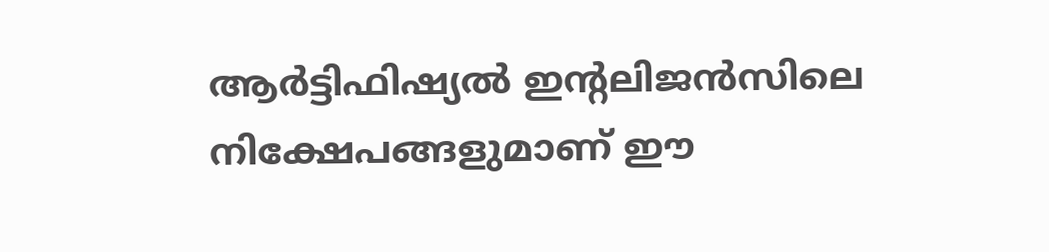ആര്‍ട്ടിഫിഷ്യല്‍ ഇന്റലിജന്‍സിലെ നിക്ഷേപങ്ങളുമാണ് ഈ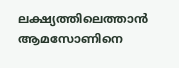ലക്ഷ്യത്തിലെത്താന്‍ ആമസോണിനെ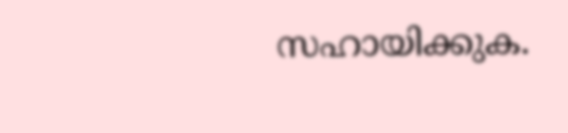സഹായിക്കുക.